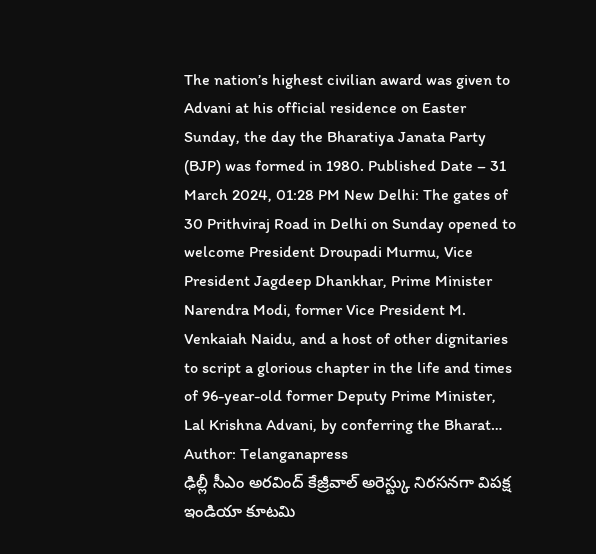The nation’s highest civilian award was given to Advani at his official residence on Easter Sunday, the day the Bharatiya Janata Party (BJP) was formed in 1980. Published Date – 31 March 2024, 01:28 PM New Delhi: The gates of 30 Prithviraj Road in Delhi on Sunday opened to welcome President Droupadi Murmu, Vice President Jagdeep Dhankhar, Prime Minister Narendra Modi, former Vice President M. Venkaiah Naidu, and a host of other dignitaries to script a glorious chapter in the life and times of 96-year-old former Deputy Prime Minister, Lal Krishna Advani, by conferring the Bharat…
Author: Telanganapress
ఢిల్లీ సీఎం అరవింద్ కేజ్రీవాల్ అరెస్ట్కు నిరసనగా విపక్ష ఇండియా కూటమి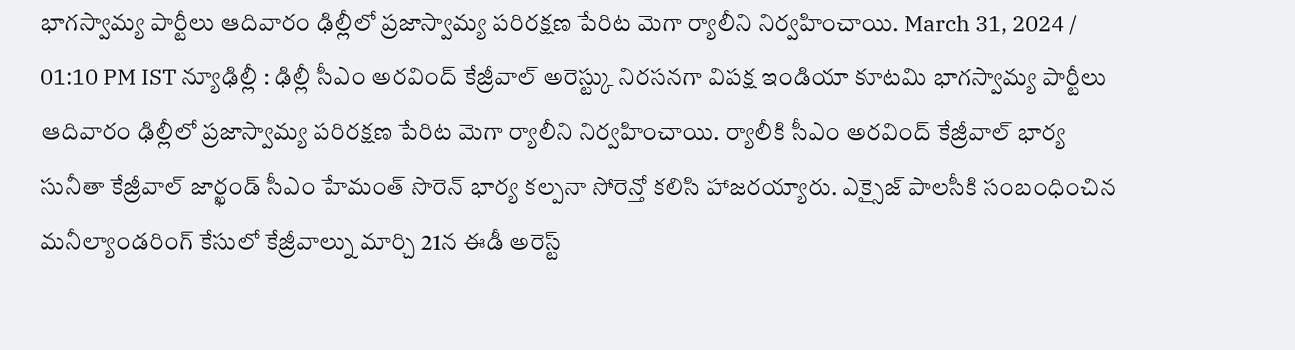భాగస్వామ్య పార్టీలు ఆదివారం ఢిల్లీలో ప్రజాస్వామ్య పరిరక్షణ పేరిట మెగా ర్యాలీని నిర్వహించాయి. March 31, 2024 / 01:10 PM IST న్యూఢిల్లీ : ఢిల్లీ సీఎం అరవింద్ కేజ్రీవాల్ అరెస్ట్కు నిరసనగా విపక్ష ఇండియా కూటమి భాగస్వామ్య పార్టీలు ఆదివారం ఢిల్లీలో ప్రజాస్వామ్య పరిరక్షణ పేరిట మెగా ర్యాలీని నిర్వహించాయి. ర్యాలీకి సీఎం అరవింద్ కేజ్రీవాల్ భార్య సునీతా కేజ్రీవాల్ జార్ఖండ్ సీఎం హేమంత్ సొరెన్ భార్య కల్పనా సోరెన్తో కలిసి హాజరయ్యారు. ఎక్సైజ్ పాలసీకి సంబంధించిన మనీల్యాండరింగ్ కేసులో కేజ్రీవాల్ను మార్చి 21న ఈడీ అరెస్ట్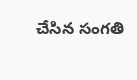చేసిన సంగతి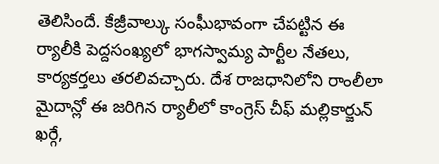తెలిసిందే. కేజ్రీవాల్కు సంఘీభావంగా చేపట్టిన ఈ ర్యాలీకి పెద్దసంఖ్యలో భాగస్వామ్య పార్టీల నేతలు, కార్యకర్తలు తరలివచ్చారు. దేశ రాజధానిలోని రాంలీలా మైదాన్లో ఈ జరిగిన ర్యాలీలో కాంగ్రెస్ చీఫ్ మల్లికార్జున్ ఖర్గే,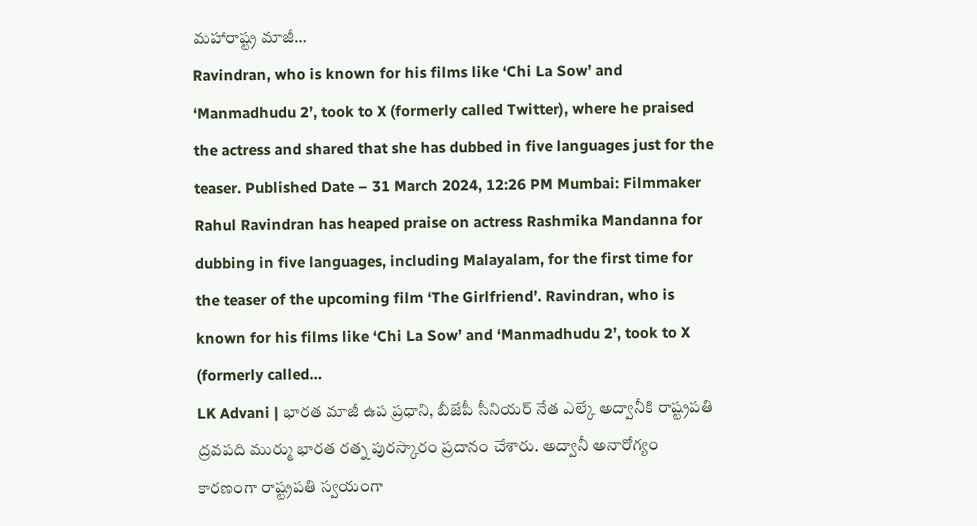మహారాష్ట్ర మాజీ…
Ravindran, who is known for his films like ‘Chi La Sow’ and ‘Manmadhudu 2’, took to X (formerly called Twitter), where he praised the actress and shared that she has dubbed in five languages just for the teaser. Published Date – 31 March 2024, 12:26 PM Mumbai: Filmmaker Rahul Ravindran has heaped praise on actress Rashmika Mandanna for dubbing in five languages, including Malayalam, for the first time for the teaser of the upcoming film ‘The Girlfriend’. Ravindran, who is known for his films like ‘Chi La Sow’ and ‘Manmadhudu 2’, took to X (formerly called…
LK Advani | భారత మాజీ ఉప ప్రధాని, బీజేపీ సీనియర్ నేత ఎల్కే అద్వానీకి రాష్ట్రపతి ద్రవపది ముర్ము భారత రత్న పురస్కారం ప్రదానం చేశారు. అద్వానీ అనారోగ్యం కారణంగా రాష్ట్రపతి స్వయంగా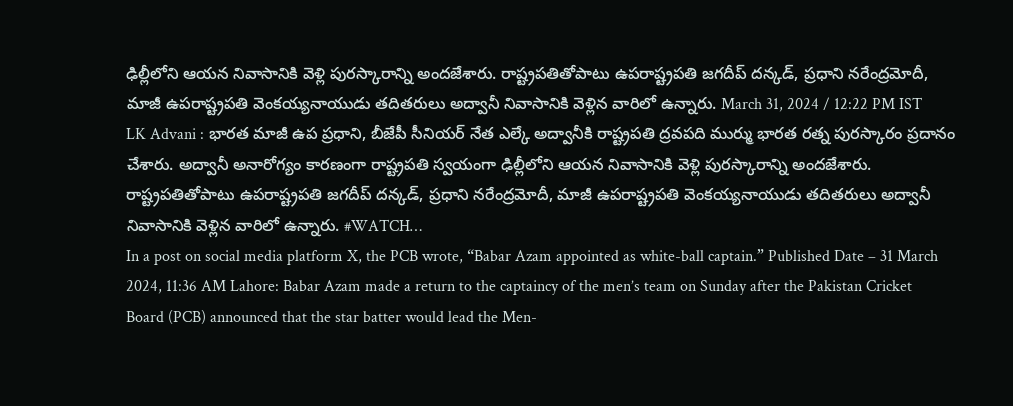ఢిల్లీలోని ఆయన నివాసానికి వెళ్లి పురస్కారాన్ని అందజేశారు. రాష్ట్రపతితోపాటు ఉపరాష్ట్రపతి జగదీప్ దన్కడ్, ప్రధాని నరేంద్రమోదీ, మాజీ ఉపరాష్ట్రపతి వెంకయ్యనాయుడు తదితరులు అద్వానీ నివాసానికి వెళ్లిన వారిలో ఉన్నారు. March 31, 2024 / 12:22 PM IST LK Advani : భారత మాజీ ఉప ప్రధాని, బీజేపీ సీనియర్ నేత ఎల్కే అద్వానీకి రాష్ట్రపతి ద్రవపది ముర్ము భారత రత్న పురస్కారం ప్రదానం చేశారు. అద్వానీ అనారోగ్యం కారణంగా రాష్ట్రపతి స్వయంగా ఢిల్లీలోని ఆయన నివాసానికి వెళ్లి పురస్కారాన్ని అందజేశారు. రాష్ట్రపతితోపాటు ఉపరాష్ట్రపతి జగదీప్ దన్కడ్, ప్రధాని నరేంద్రమోదీ, మాజీ ఉపరాష్ట్రపతి వెంకయ్యనాయుడు తదితరులు అద్వానీ నివాసానికి వెళ్లిన వారిలో ఉన్నారు. #WATCH…
In a post on social media platform X, the PCB wrote, “Babar Azam appointed as white-ball captain.” Published Date – 31 March 2024, 11:36 AM Lahore: Babar Azam made a return to the captaincy of the men’s team on Sunday after the Pakistan Cricket Board (PCB) announced that the star batter would lead the Men-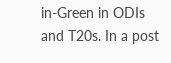in-Green in ODIs and T20s. In a post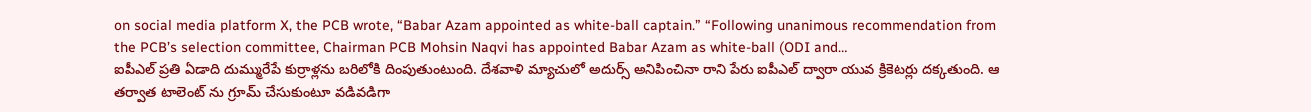on social media platform X, the PCB wrote, “Babar Azam appointed as white-ball captain.” “Following unanimous recommendation from the PCB’s selection committee, Chairman PCB Mohsin Naqvi has appointed Babar Azam as white-ball (ODI and…
ఐపీఎల్ ప్రతి ఏడాది దుమ్మురేపే కుర్రాళ్లను బరిలోకి దింపుతుంటుంది. దేశవాళి మ్యాచులో అదుర్స్ అనిపించినా రాని పేరు ఐపీఎల్ ద్వారా యువ క్రికెటర్లు దక్కతుంది. ఆ తర్వాత టాలెంట్ ను గ్రూమ్ చేసుకుంటూ వడివడిగా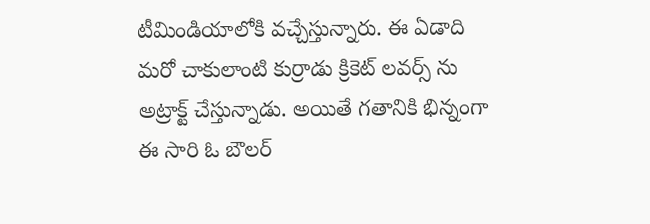టీమిండియాలోకి వచ్చేస్తున్నారు. ఈ ఏడాది మరో చాకులాంటి కుర్రాడు క్రికెట్ లవర్స్ ను అట్రాక్ట్ చేస్తున్నాడు. అయితే గతానికి భిన్నంగా ఈ సారి ఓ బౌలర్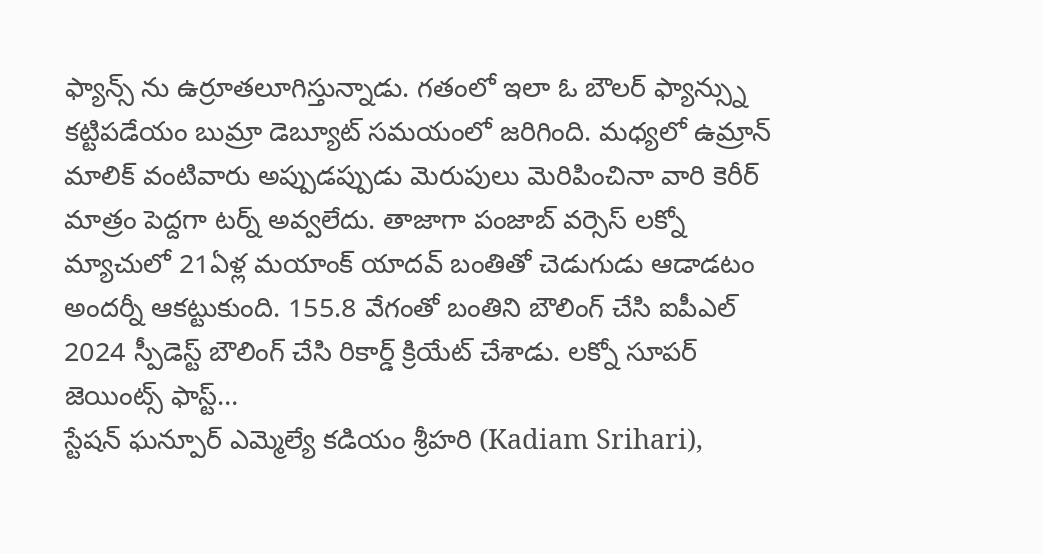ఫ్యాన్స్ ను ఉర్రూతలూగిస్తున్నాడు. గతంలో ఇలా ఓ బౌలర్ ఫ్యాన్స్ను కట్టిపడేయం బుమ్రా డెబ్యూట్ సమయంలో జరిగింది. మధ్యలో ఉమ్రాన్ మాలిక్ వంటివారు అప్పుడప్పుడు మెరుపులు మెరిపించినా వారి కెరీర్ మాత్రం పెద్దగా టర్న్ అవ్వలేదు. తాజాగా పంజాబ్ వర్సెస్ లక్నో మ్యాచులో 21ఏళ్ల మయాంక్ యాదవ్ బంతితో చెడుగుడు ఆడాడటం అందర్నీ ఆకట్టుకుంది. 155.8 వేగంతో బంతిని బౌలింగ్ చేసి ఐపీఎల్ 2024 స్పీడెస్ట్ బౌలింగ్ చేసి రికార్డ్ క్రియేట్ చేశాడు. లక్నో సూపర్ జెయింట్స్ ఫాస్ట్…
స్టేషన్ ఘన్పూర్ ఎమ్మెల్యే కడియం శ్రీహరి (Kadiam Srihari),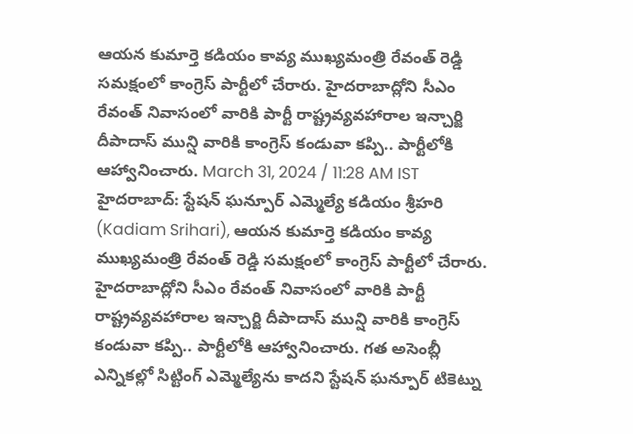ఆయన కుమార్తె కడియం కావ్య ముఖ్యమంత్రి రేవంత్ రెడ్డి సమక్షంలో కాంగ్రెస్ పార్టీలో చేరారు. హైదరాబాద్లోని సీఎం రేవంత్ నివాసంలో వారికి పార్టీ రాష్ట్రవ్యవహారాల ఇన్చార్జి దీపాదాస్ మున్షి వారికి కాంగ్రెస్ కండువా కప్పి.. పార్టీలోకి ఆహ్వానించారు. March 31, 2024 / 11:28 AM IST హైదరాబాద్: స్టేషన్ ఘన్పూర్ ఎమ్మెల్యే కడియం శ్రీహరి (Kadiam Srihari), ఆయన కుమార్తె కడియం కావ్య ముఖ్యమంత్రి రేవంత్ రెడ్డి సమక్షంలో కాంగ్రెస్ పార్టీలో చేరారు. హైదరాబాద్లోని సీఎం రేవంత్ నివాసంలో వారికి పార్టీ రాష్ట్రవ్యవహారాల ఇన్చార్జి దీపాదాస్ మున్షి వారికి కాంగ్రెస్ కండువా కప్పి.. పార్టీలోకి ఆహ్వానించారు. గత అసెంబ్లీ ఎన్నికల్లో సిట్టింగ్ ఎమ్మెల్యేను కాదని స్టేషన్ ఘన్పూర్ టికెట్ను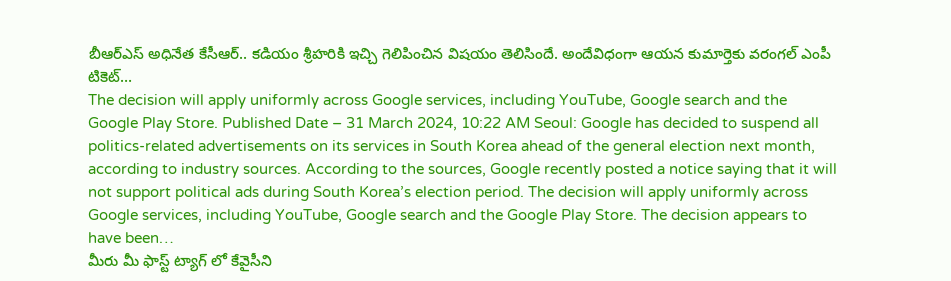బీఆర్ఎస్ అధినేత కేసీఆర్.. కడియం శ్రీహరికి ఇచ్చి గెలిపించిన విషయం తెలిసిందే. అందేవిధంగా ఆయన కుమార్తెకు వరంగల్ ఎంపీ టికెట్…
The decision will apply uniformly across Google services, including YouTube, Google search and the Google Play Store. Published Date – 31 March 2024, 10:22 AM Seoul: Google has decided to suspend all politics-related advertisements on its services in South Korea ahead of the general election next month, according to industry sources. According to the sources, Google recently posted a notice saying that it will not support political ads during South Korea’s election period. The decision will apply uniformly across Google services, including YouTube, Google search and the Google Play Store. The decision appears to have been…
మీరు మీ ఫాస్ట్ ట్యాగ్ లో కేవైసీని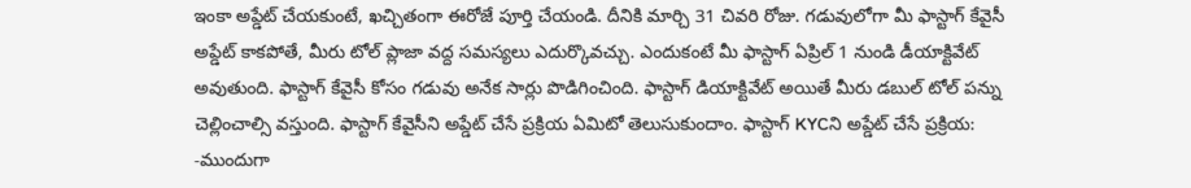ఇంకా అప్డేట్ చేయకుంటే, ఖచ్చితంగా ఈరోజే పూర్తి చేయండి. దీనికి మార్చి 31 చివరి రోజు. గడువులోగా మీ ఫాస్టాగ్ కేవైసీ అప్డేట్ కాకపోతే, మీరు టోల్ ప్లాజా వద్ద సమస్యలు ఎదుర్కొవచ్చు. ఎందుకంటే మీ ఫాస్టాగ్ ఏప్రిల్ 1 నుండి డీయాక్టివేట్ అవుతుంది. ఫాస్టాగ్ కేవైసీ కోసం గడువు అనేక సార్లు పొడిగించింది. ఫాస్టాగ్ డియాక్టివేట్ అయితే మీరు డబుల్ టోల్ పన్ను చెల్లించాల్సి వస్తుంది. ఫాస్టాగ్ కేవైసీని అప్డేట్ చేసే ప్రక్రియ ఏమిటో తెలుసుకుందాం. ఫాస్టాగ్ KYCని అప్డేట్ చేసే ప్రక్రియ: -ముందుగా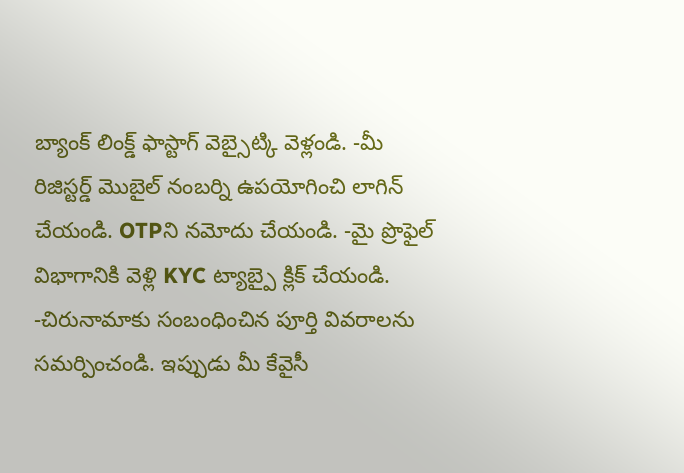బ్యాంక్ లింక్డ్ ఫాస్టాగ్ వెబ్సైట్కి వెళ్లండి. -మీ రిజిస్టర్డ్ మొబైల్ నంబర్ని ఉపయోగించి లాగిన్ చేయండి. OTPని నమోదు చేయండి. -మై ప్రొఫైల్ విభాగానికి వెళ్లి KYC ట్యాబ్పై క్లిక్ చేయండి. -చిరునామాకు సంబంధించిన పూర్తి వివరాలను సమర్పించండి. ఇప్పుడు మీ కేవైసీ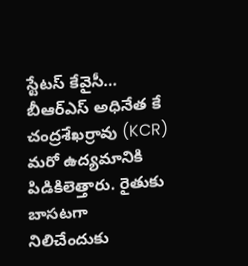స్టేటస్ కేవైసీ…
బీఆర్ఎస్ అధినేత కే చంద్రశేఖర్రావు (KCR) మరో ఉద్యమానికి పిడికిలెత్తారు. రైతుకు బాసటగా నిలిచేందుకు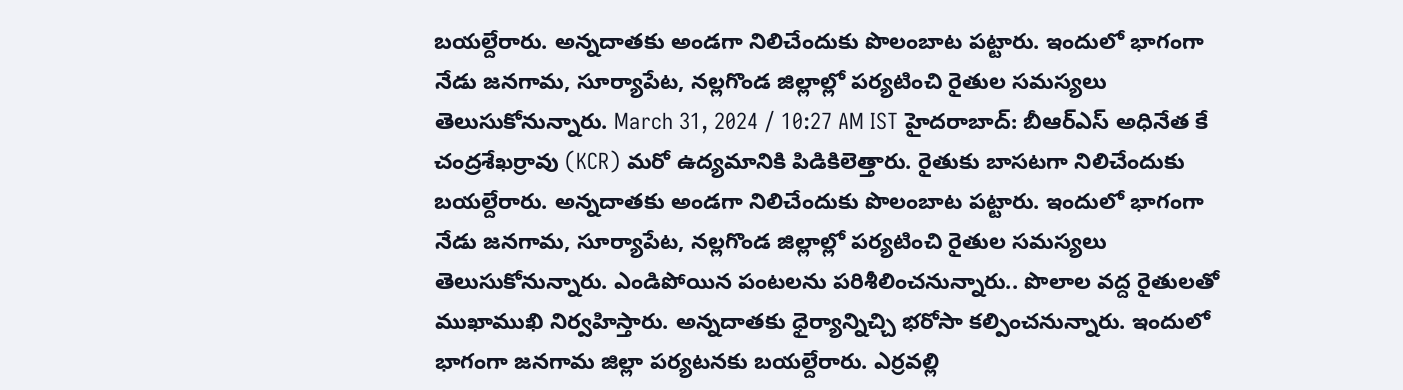బయల్దేరారు. అన్నదాతకు అండగా నిలిచేందుకు పొలంబాట పట్టారు. ఇందులో భాగంగా నేడు జనగామ, సూర్యాపేట, నల్లగొండ జిల్లాల్లో పర్యటించి రైతుల సమస్యలు తెలుసుకోనున్నారు. March 31, 2024 / 10:27 AM IST హైదరాబాద్: బీఆర్ఎస్ అధినేత కే చంద్రశేఖర్రావు (KCR) మరో ఉద్యమానికి పిడికిలెత్తారు. రైతుకు బాసటగా నిలిచేందుకు బయల్దేరారు. అన్నదాతకు అండగా నిలిచేందుకు పొలంబాట పట్టారు. ఇందులో భాగంగా నేడు జనగామ, సూర్యాపేట, నల్లగొండ జిల్లాల్లో పర్యటించి రైతుల సమస్యలు తెలుసుకోనున్నారు. ఎండిపోయిన పంటలను పరిశీలించనున్నారు.. పొలాల వద్ద రైతులతో ముఖాముఖి నిర్వహిస్తారు. అన్నదాతకు ధైర్యాన్నిచ్చి భరోసా కల్పించనున్నారు. ఇందులో భాగంగా జనగామ జిల్లా పర్యటనకు బయల్దేరారు. ఎర్రవల్లి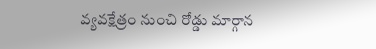వ్యవక్షేత్రం నుంచి రోడ్డు మార్గాన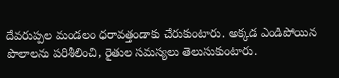దేవరుప్పల మండలం ధరావత్తండాకు చేరుకుంటారు. అక్కడ ఎండిపోయిన పొలాలను పరిశీలించి, రైతుల సమస్యలు తెలుసుకుంటారు.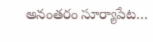అనంతరం సూర్యాపేట…